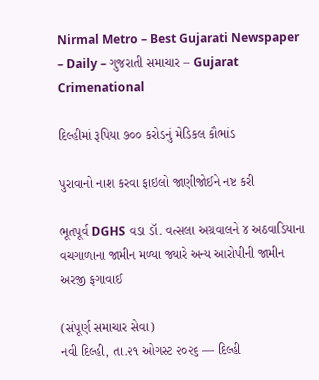Nirmal Metro – Best Gujarati Newspaper – Daily – ગુજરાતી સમાચાર – Gujarat
Crimenational

દિલ્હીમાં રૂપિયા ૭૦૦ કરોડનું મેડિકલ કૌભાંડ

પુરાવાનો નાશ કરવા ફાઇલો જાણીજોઈને નષ્ટ કરી

ભૂતપૂર્વ DGHS વડા ડૉ. વત્સલા અગ્રવાલને ૪ અઠવાડિયાના વચગાળાના જામીન મળ્યા જ્યારે અન્ય આરોપીની જામીન અરજી ફગાવાઈ

(સંપૂર્ણ સમાચાર સેવા)
નવી દિલ્હી, તા.૨૧ ઓગસ્ટ ૨૦૨૬ — દિલ્હી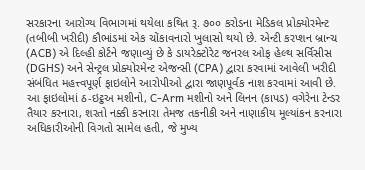સરકારના આરોગ્ય વિભાગમાં થયેલા કથિત રૂ. ૭૦૦ કરોડના મેડિકલ પ્રોક્યોરમેન્ટ (તબીબી ખરીદી) કૌભાંડમાં એક ચોંકાવનારો ખુલાસો થયો છે. એન્ટી કરપ્શન બ્રાન્ચ (ACB) એ દિલ્હી કોર્ટને જણાવ્યું છે કે ડાયરેક્ટોરેટ જનરલ ઓફ હેલ્થ સર્વિસીસ (DGHS) અને સેન્ટ્રલ પ્રોક્યોરમેન્ટ એજન્સી (CPA) દ્વારા કરવામાં આવેલી ખરીદી સંબંધિત મહત્ત્વપૂર્ણ ફાઇલોને આરોપીઓ દ્વારા જાણપૂર્વક નાશ કરવામાં આવી છે. આ ફાઇલોમાં ઠ-ઇટ્ઠઅ મશીનો, C-Arm મશીનો અને લિનન (કાપડ) વગેરેના ટેન્ડર તૈયાર કરનારા, શરતો નક્કી કરનારા તેમજ તકનીકી અને નાણાકીય મૂલ્યાંકન કરનારા અધિકારીઓની વિગતો સામેલ હતી, જે મુખ્ય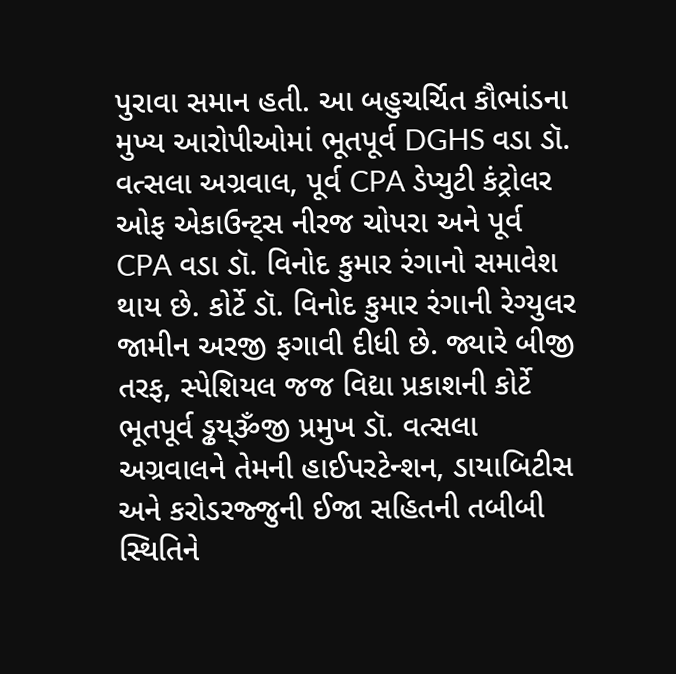પુરાવા સમાન હતી. આ બહુચર્ચિત કૌભાંડના મુખ્ય આરોપીઓમાં ભૂતપૂર્વ DGHS વડા ડૉ. વત્સલા અગ્રવાલ, પૂર્વ CPA ડેપ્યુટી કંટ્રોલર ઓફ એકાઉન્ટ્‌સ નીરજ ચોપરા અને પૂર્વ CPA વડા ડૉ. વિનોદ કુમાર રંગાનો સમાવેશ થાય છે. કોર્ટે ડૉ. વિનોદ કુમાર રંગાની રેગ્યુલર જામીન અરજી ફગાવી દીધી છે. જ્યારે બીજી તરફ, સ્પેશિયલ જજ વિદ્યા પ્રકાશની કોર્ટે ભૂતપૂર્વ ડ્ઢય્ૐજી પ્રમુખ ડૉ. વત્સલા અગ્રવાલને તેમની હાઈપરટેન્શન, ડાયાબિટીસ અને કરોડરજ્જુની ઈજા સહિતની તબીબી સ્થિતિને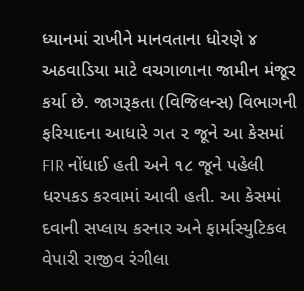ધ્યાનમાં રાખીને માનવતાના ધોરણે ૪ અઠવાડિયા માટે વચગાળાના જામીન મંજૂર કર્યા છે. જાગરૂકતા (વિજિલન્સ) વિભાગની ફરિયાદના આધારે ગત ૨ જૂને આ કેસમાં FIR નોંધાઈ હતી અને ૧૮ જૂને પહેલી ધરપકડ કરવામાં આવી હતી. આ કેસમાં દવાની સપ્લાય કરનાર અને ફાર્માસ્યુટિકલ વેપારી રાજીવ રંગીલા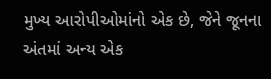મુખ્ય આરોપીઓમાંનો એક છે, જેને જૂનના અંતમાં અન્ય એક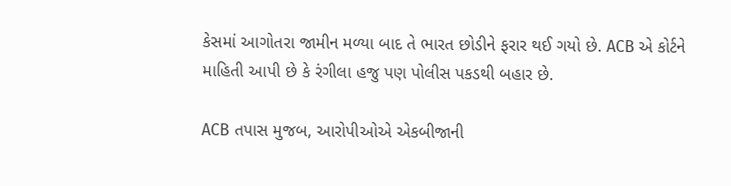કેસમાં આગોતરા જામીન મળ્યા બાદ તે ભારત છોડીને ફરાર થઈ ગયો છે. ACB એ કોર્ટને માહિતી આપી છે કે રંગીલા હજુ પણ પોલીસ પકડથી બહાર છે.

ACB તપાસ મુજબ, આરોપીઓએ એકબીજાની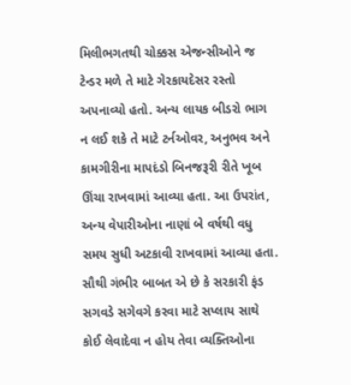મિલીભગતથી ચોક્કસ એજન્સીઓને જ ટેન્ડર મળે તે માટે ગેરકાયદેસર રસ્તો અપનાવ્યો હતો. અન્ય લાયક બીડરો ભાગ ન લઈ શકે તે માટે ટર્નઓવર, અનુભવ અને કામગીરીના માપદંડો બિનજરૂરી રીતે ખૂબ ઊંચા રાખવામાં આવ્યા હતા. આ ઉપરાંત, અન્ય વેપારીઓના નાણાં બે વર્ષથી વધુ સમય સુધી અટકાવી રાખવામાં આવ્યા હતા. સૌથી ગંભીર બાબત એ છે કે સરકારી ફંડ સગવડે સગેવગે કરવા માટે સપ્લાય સાથે કોઈ લેવાદેવા ન હોય તેવા વ્યક્તિઓના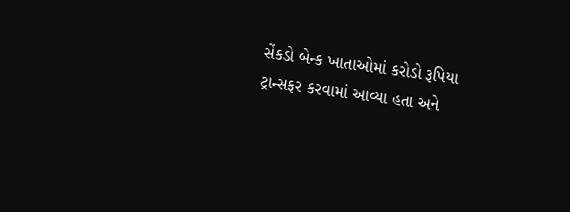સેંકડો બેન્ક ખાતાઓમાં કરોડો રૂપિયા ટ્રાન્સફર કરવામાં આવ્યા હતા અને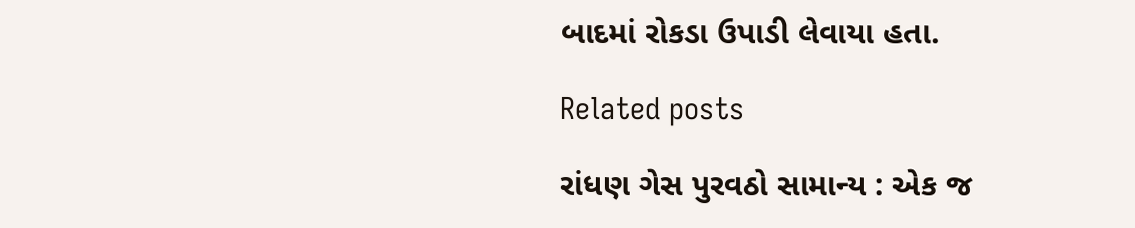બાદમાં રોકડા ઉપાડી લેવાયા હતા.

Related posts

રાંધણ ગેસ પુરવઠો સામાન્ય : એક જ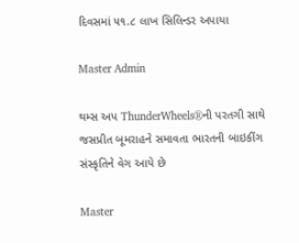દિવસમાં ૫૧.૮ લાખ સિલિન્ડર અપાયા

Master Admin

થમ્સ અપ ThunderWheels®ની પરતગી સાથે જસપ્રીત બૂમરાહને સમાવતા ભારતની બાઇકીંગ સંસ્કૃતિને વેગ આપે છે

Master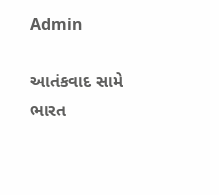Admin

આતંકવાદ સામે ભારત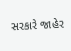સરકારે જાહેર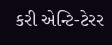કરી એન્ટિ-ટેરર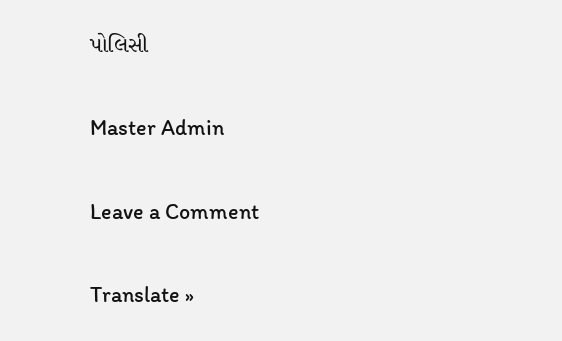પોલિસી

Master Admin

Leave a Comment

Translate »